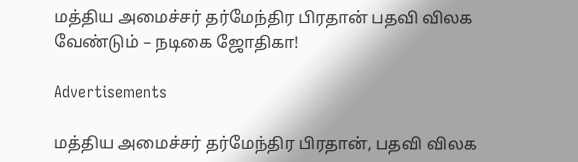மத்திய அமைச்சர் தர்மேந்திர பிரதான் பதவி விலக வேண்டும் – நடிகை ஜோதிகா!

Advertisements

மத்திய அமைச்சர் தர்மேந்திர பிரதான், பதவி விலக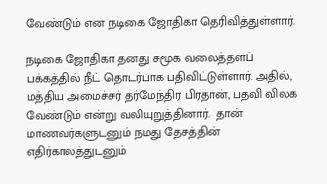வேண்டும் என நடிகை ஜோதிகா தெரிவித்துள்ளார்.

நடிகை ஜோதிகா தனது சமூக வலைத்தளப் பக்கத்தில் நீட் தொடர்பாக பதிவிட்டுள்ளார். அதில், மத்திய அமைச்சர் தர்மேந்திர பிரதான், பதவி விலக வேண்டும் என்று வலியுறுத்தினார்.  தான் மாணவர்களுடனும் நமது தேசத்தின் எதிர்காலத்துடனும்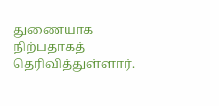துணையாக நிற்பதாகத் தெரிவித்துள்ளார்.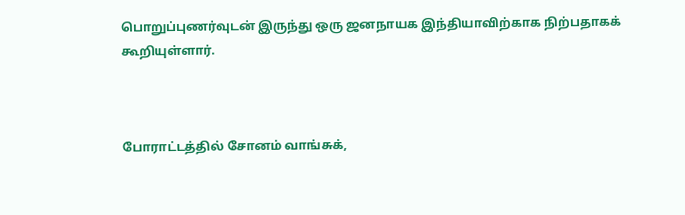பொறுப்புணர்வுடன் இருந்து ஒரு ஜனநாயக இந்தியாவிற்காக நிற்பதாகக் கூறியுள்ளார்.



போராட்டத்தில் சோனம் வாங்சுக்,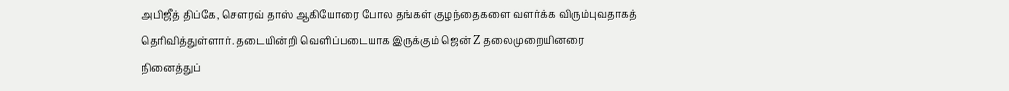அபிஜீத் திப்கே, சௌரவ் தாஸ் ஆகியோரை போல தங்கள் குழந்தைகளை வளர்க்க விரும்புவதாகத் தெரிவித்துள்ளார். தடையின்றி வெளிப்படையாக இருக்கும் ஜென் Z தலைமுறையினரை நினைத்துப்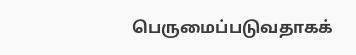பெருமைப்படுவதாகக்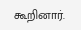கூறினார்.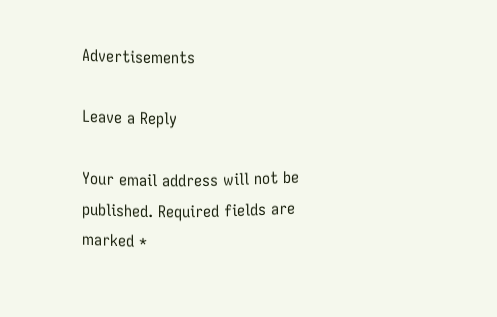Advertisements

Leave a Reply

Your email address will not be published. Required fields are marked *